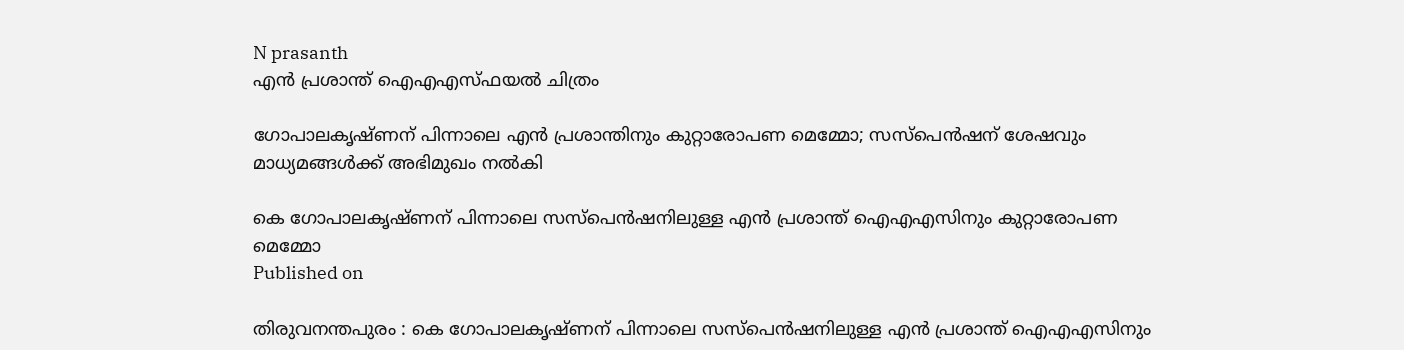N prasanth
എന്‍ പ്രശാന്ത് ഐഎഎസ്ഫയൽ ചിത്രം

ഗോപാലകൃഷ്ണന് പിന്നാലെ എന്‍ പ്രശാന്തിനും കുറ്റാരോപണ മെമ്മോ; സസ്‌പെന്‍ഷന് ശേഷവും മാധ്യമങ്ങള്‍ക്ക് അഭിമുഖം നല്‍കി

കെ ഗോപാലകൃഷ്ണന് പിന്നാലെ സസ്‌പെന്‍ഷനിലുള്ള എന്‍ പ്രശാന്ത് ഐഎഎസിനും കുറ്റാരോപണ മെമ്മോ
Published on

തിരുവനന്തപുരം : കെ ഗോപാലകൃഷ്ണന് പിന്നാലെ സസ്‌പെന്‍ഷനിലുള്ള എന്‍ പ്രശാന്ത് ഐഎഎസിനും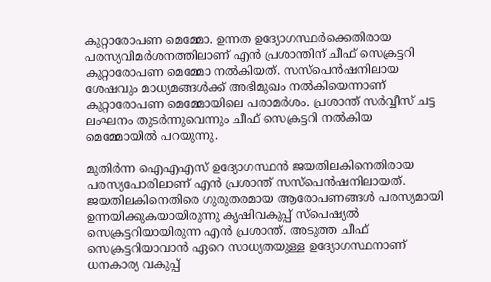കുറ്റാരോപണ മെമ്മോ. ഉന്നത ഉദ്യോഗസ്ഥര്‍ക്കെതിരായ പരസ്യവിമര്‍ശനത്തിലാണ് എന്‍ പ്രശാന്തിന് ചീഫ് സെക്രട്ടറി കുറ്റാരോപണ മെമ്മോ നല്‍കിയത്. സസ്‌പെന്‍ഷനിലായ ശേഷവും മാധ്യമങ്ങള്‍ക്ക് അഭിമുഖം നല്‍കിയെന്നാണ് കുറ്റാരോപണ മെമ്മോയിലെ പരാമര്‍ശം. പ്രശാന്ത് സര്‍വ്വീസ് ചട്ട ലംഘനം തുടര്‍ന്നുവെന്നും ചീഫ് സെക്രട്ടറി നല്‍കിയ മെമ്മോയില്‍ പറയുന്നു.

മുതിര്‍ന്ന ഐഎഎസ് ഉദ്യോഗസ്ഥന്‍ ജയതിലകിനെതിരായ പരസ്യപോരിലാണ് എന്‍ പ്രശാന്ത് സസ്‌പെന്‍ഷനിലായത്. ജയതിലകിനെതിരെ ഗുരുതരമായ ആരോപണങ്ങള്‍ പരസ്യമായി ഉന്നയിക്കുകയായിരുന്നു കൃഷിവകുപ്പ് സ്‌പെഷ്യല്‍ സെക്രട്ടറിയായിരുന്ന എന്‍ പ്രശാന്ത്. അടുത്ത ചീഫ് സെക്രട്ടറിയാവാന്‍ ഏറെ സാധ്യതയുള്ള ഉദ്യോഗസ്ഥനാണ് ധനകാര്യ വകുപ്പ്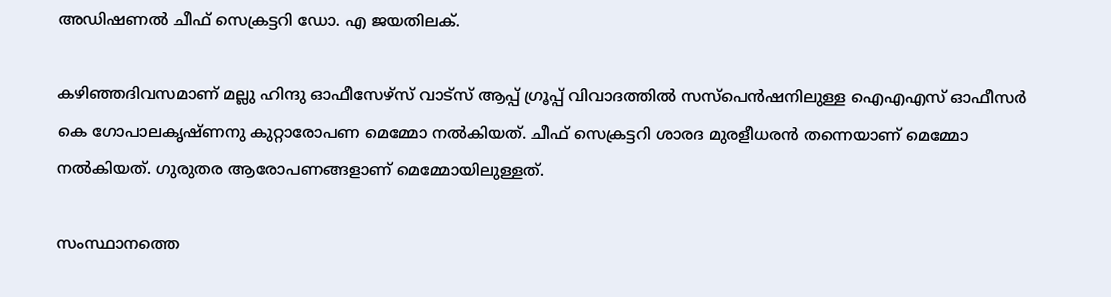അഡിഷണല്‍ ചീഫ് സെക്രട്ടറി ഡോ. എ ജയതിലക്.

കഴിഞ്ഞദിവസമാണ് മല്ലു ഹിന്ദു ഓഫീസേഴ്‌സ് വാട്‌സ് ആപ്പ് ഗ്രൂപ്പ് വിവാദത്തില്‍ സസ്‌പെന്‍ഷനിലുള്ള ഐഎഎസ് ഓഫീസര്‍ കെ ഗോപാലകൃഷ്ണനു കുറ്റാരോപണ മെമ്മോ നല്‍കിയത്. ചീഫ് സെക്രട്ടറി ശാരദ മുരളീധരന്‍ തന്നെയാണ് മെമ്മോ നല്‍കിയത്. ഗുരുതര ആരോപണങ്ങളാണ് മെമ്മോയിലുള്ളത്.

സംസ്ഥാനത്തെ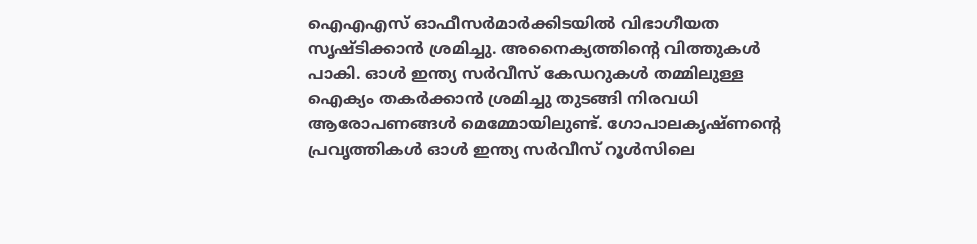ഐഎഎസ് ഓഫീസര്‍മാര്‍ക്കിടയില്‍ വിഭാഗീയത സൃഷ്ടിക്കാന്‍ ശ്രമിച്ചു. അനൈക്യത്തിന്റെ വിത്തുകള്‍ പാകി. ഓള്‍ ഇന്ത്യ സര്‍വീസ് കേഡറുകള്‍ തമ്മിലുള്ള ഐക്യം തകര്‍ക്കാന്‍ ശ്രമിച്ചു തുടങ്ങി നിരവധി ആരോപണങ്ങള്‍ മെമ്മോയിലുണ്ട്. ഗോപാലകൃഷ്ണന്റെ പ്രവൃത്തികള്‍ ഓള്‍ ഇന്ത്യ സര്‍വീസ് റൂള്‍സിലെ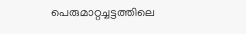പെരുമാറ്റച്ചട്ടത്തിലെ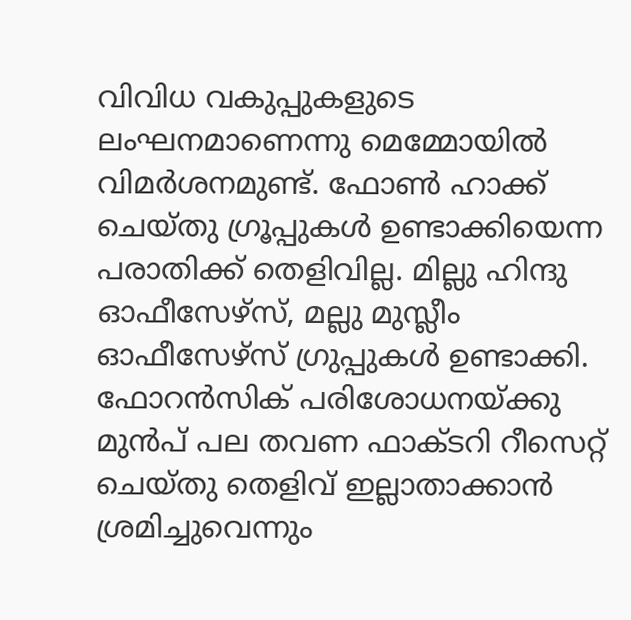വിവിധ വകുപ്പുകളുടെ ലംഘനമാണെന്നു മെമ്മോയില്‍ വിമര്‍ശനമുണ്ട്. ഫോണ്‍ ഹാക്ക് ചെയ്തു ഗ്രൂപ്പുകള്‍ ഉണ്ടാക്കിയെന്ന പരാതിക്ക് തെളിവില്ല. മില്ലു ഹിന്ദു ഓഫീസേഴ്‌സ്, മല്ലു മുസ്ലീം ഓഫീസേഴ്‌സ് ഗ്രുപ്പുകള്‍ ഉണ്ടാക്കി. ഫോറന്‍സിക് പരിശോധനയ്ക്കു മുന്‍പ് പല തവണ ഫാക്ടറി റീസെറ്റ് ചെയ്തു തെളിവ് ഇല്ലാതാക്കാന്‍ ശ്രമിച്ചുവെന്നും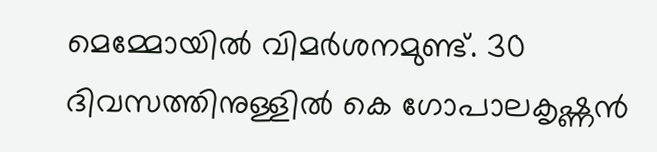മെമ്മോയില്‍ വിമര്‍ശനമുണ്ട്. 30 ദിവസത്തിനുള്ളില്‍ കെ ഗോപാലകൃഷ്ണന്‍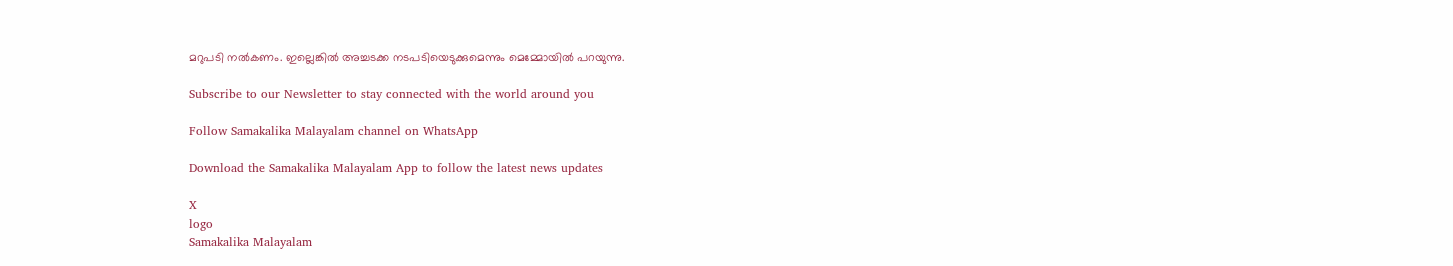മറുപടി നല്‍കണം. ഇല്ലെങ്കില്‍ അച്ചടക്ക നടപടിയെടുക്കുമെന്നും മെമ്മോയില്‍ പറയുന്നു.

Subscribe to our Newsletter to stay connected with the world around you

Follow Samakalika Malayalam channel on WhatsApp

Download the Samakalika Malayalam App to follow the latest news updates

X
logo
Samakalika Malayalam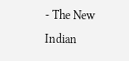- The New Indian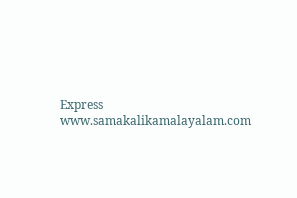Express
www.samakalikamalayalam.com